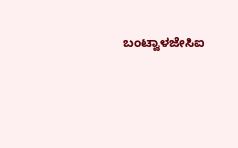ಬಂಟ್ವಾಳಜೇಸಿಐ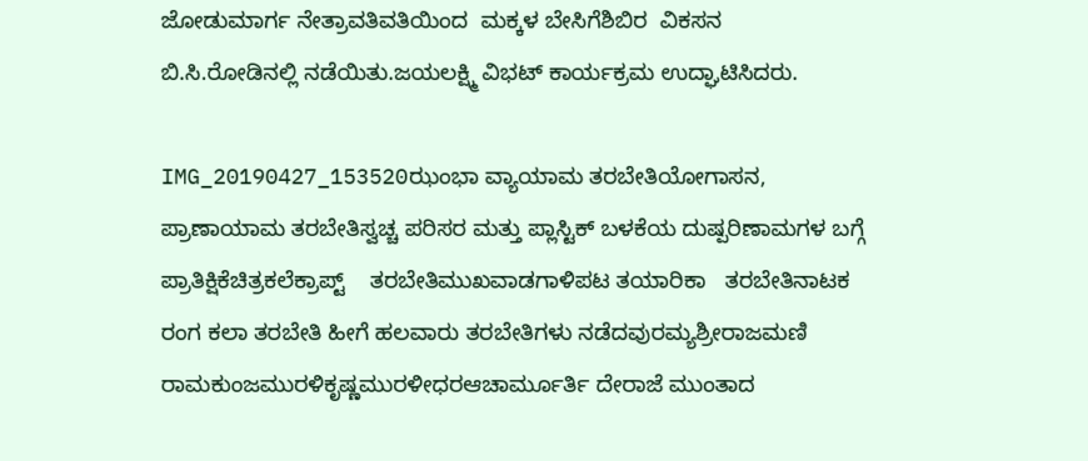ಜೋಡುಮಾರ್ಗ ನೇತ್ರಾವತಿವತಿಯಿಂದ  ಮಕ್ಕಳ ಬೇಸಿಗೆಶಿಬಿರ  ವಿಕಸನ    ಬಿ.ಸಿ.ರೋಡಿನಲ್ಲಿ ನಡೆಯಿತು.ಜಯಲಕ್ಷ್ಮಿ ವಿಭಟ್ ಕಾ‍ರ್ಯಕ್ರಮ ಉದ್ಘಾಟಿಸಿದರು.

IMG_20190427_153520ಝಂಭಾ ವ್ಯಾಯಾಮ ತರಬೇತಿಯೋಗಾಸನ, ಪ್ರಾಣಾಯಾಮ ತರಬೇತಿಸ್ವಚ್ಚ ಪರಿಸರ ಮತ್ತು ಪ್ಲಾಸ್ಟಿಕ್ ಬಳಕೆಯ ದುಷ್ಪರಿಣಾಮಗಳ ಬಗ್ಗೆ ಪ್ರಾತಿಕ್ಷಿಕೆಚಿತ್ರಕಲೆಕ್ರಾಪ್ಟ್    ತರಬೇತಿಮುಖವಾಡಗಾಳಿಪಟ ತಯಾರಿಕಾ   ತರಬೇತಿನಾಟಕ ರಂಗ ಕಲಾ ತರಬೇತಿ ಹೀಗೆ ಹಲವಾರು ತರಬೇತಿಗಳು ನಡೆದವುರಮ್ಯಶ್ರೀರಾಜಮಣಿ ರಾಮಕುಂಜಮುರಳಿಕೃಷ್ಣಮುರಳೀಧರಆಚಾರ್ಮೂರ್ತಿ ದೇರಾಜೆ ಮುಂತಾದ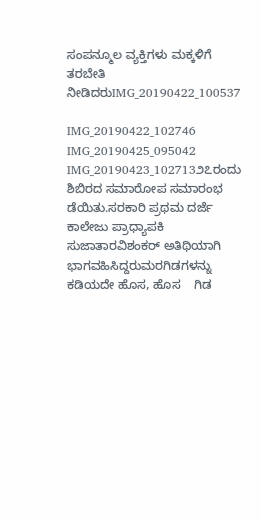ಸಂಪನ್ಮೂಲ ವ್ಯಕ್ತಿಗಳು ಮಕ್ಕಳಿಗೆ ತರಬೇತಿ ನೀಡಿದರುIMG_20190422_100537

IMG_20190422_102746 IMG_20190425_095042 IMG_20190423_102713೨೭ರಂದು ಶಿಬಿರದ ಸಮಾರೋಪ ಸಮಾರಂಭ  ಡೆಯಿತು.ಸರಕಾರಿ ಪ್ರಥಮ ದರ್ಜೆ ಕಾಲೇಜು ಪ್ರಾಧ್ಯಾಪಕಿ    ಸುಜಾತಾರವಿಶಂಕರ್ ಅತಿಥಿಯಾಗಿ ಭಾಗವಹಿಸಿದ್ದರುಮರಗಿಡಗಳನ್ನು ಕಡಿಯದೇ ಹೊಸ, ಹೊಸ    ಗಿಡ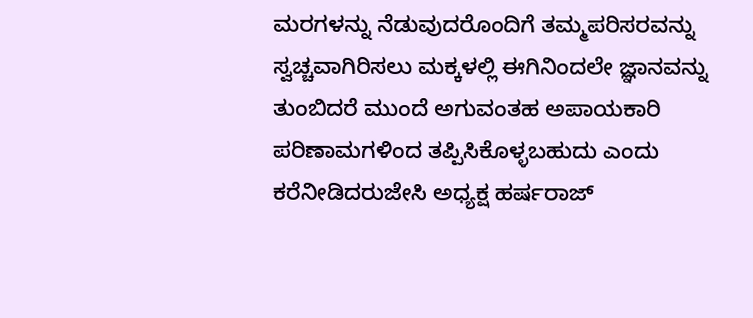ಮರಗಳನ್ನು ನೆಡುವುದರೊಂದಿಗೆ ತಮ್ಮಪರಿಸರವನ್ನು      ಸ್ವಚ್ಚವಾಗಿರಿಸಲು ಮಕ್ಕಳಲ್ಲಿ ಈಗಿನಿಂದಲೇ ಜ್ಞಾನವನ್ನು    ತುಂಬಿದರೆ ಮುಂದೆ ಅಗುವಂತಹ ಅಪಾಯಕಾರಿ    ಪರಿಣಾಮಗಳಿಂದ ತಪ್ಪಿಸಿಕೊಳ್ಳಬಹುದು ಎಂದು ಕರೆನೀಡಿದರುಜೇಸಿ ಅಧ್ಯಕ್ಷ ಹರ್ಷರಾಜ್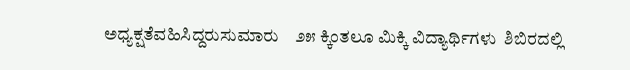ಅಧ್ಯಕ್ಷತೆವಹಿಸಿದ್ದರುಸುಮಾರು    ೨೫ ಕ್ಕಿಂತಲೂ ಮಿಕ್ಕಿ ವಿದ್ಯಾರ್ಥಿಗಳು  ಶಿಬಿರದಲ್ಲಿ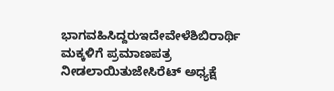ಭಾಗವಹಿಸಿದ್ದರುಇದೇವೇಳೆಶಿಬಿರಾರ್ಥಿ ಮಕ್ಕಳಿಗೆ ಪ್ರಮಾಣಪತ್ರ ನೀಡಲಾಯಿತುಜೇಸಿರೆಟ್ ಅಧ್ಯಕ್ಷೆ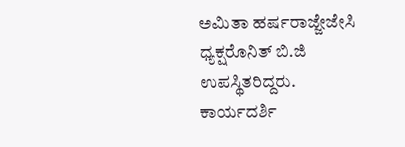ಅಮಿತಾ ಹರ್ಷರಾಜ್ಜೇಜೇಸಿ ಧ್ಯಕ್ಷರೊನಿತ್ ಬಿ.ಜಿ ಉಪಸ್ಥಿತರಿದ್ದರು.    ಕಾರ್ಯದರ್ಶಿ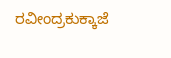ರವೀಂದ್ರಕುಕ್ಕಾಜೆ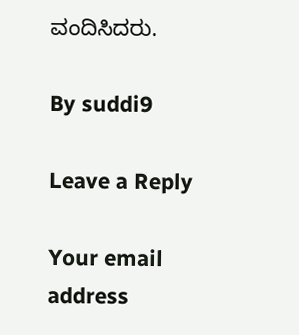ವಂದಿಸಿದರು.

By suddi9

Leave a Reply

Your email address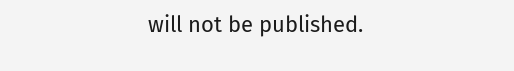will not be published.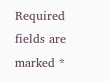Required fields are marked *